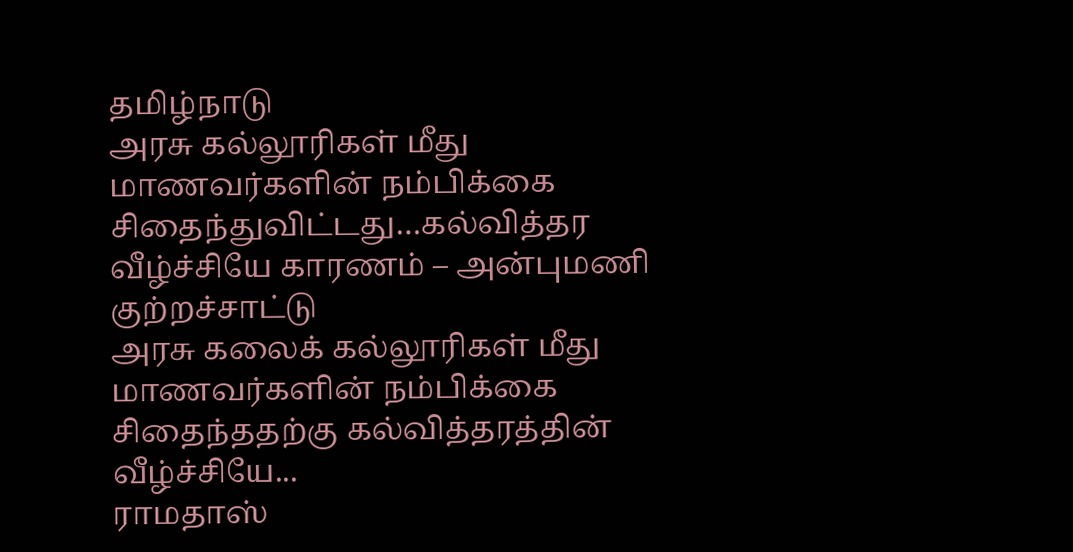தமிழ்நாடு
அரசு கல்லூரிகள் மீது மாணவர்களின் நம்பிக்கை சிதைந்துவிட்டது…கல்வித்தர வீழ்ச்சியே காரணம் – அன்புமணி குற்றச்சாட்டு
அரசு கலைக் கல்லூரிகள் மீது மாணவர்களின் நம்பிக்கை சிதைந்ததற்கு கல்வித்தரத்தின் வீழ்ச்சியே...
ராமதாஸ்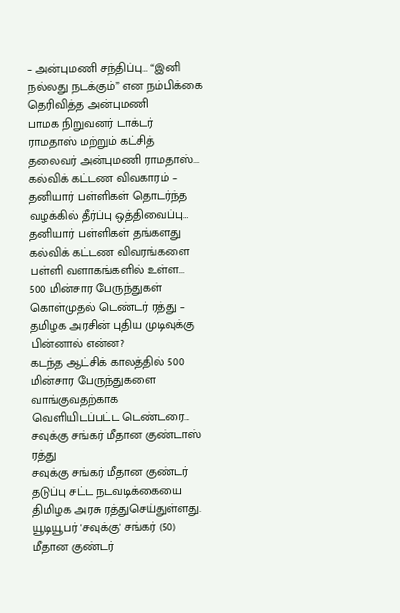– அன்புமணி சந்திப்பு… “இனி நல்லது நடக்கும்” என நம்பிக்கை தெரிவித்த அன்புமணி
பாமக நிறுவனர் டாக்டர் ராமதாஸ் மற்றும் கட்சித் தலைவர் அன்புமணி ராமதாஸ்...
கல்விக் கட்டண விவகாரம் – தனியார் பள்ளிகள் தொடர்ந்த வழக்கில் தீர்ப்பு ஒத்திவைப்பு…
தனியார் பள்ளிகள் தங்களது கல்விக் கட்டண விவரங்களை பள்ளி வளாகங்களில் உள்ள...
500 மின்சார பேருந்துகள் கொள்முதல் டெண்டர் ரத்து – தமிழக அரசின் புதிய முடிவுக்கு பின்னால் என்ன?
கடந்த ஆட்சிக் காலத்தில் 500 மின்சார பேருந்துகளை வாங்குவதற்காக வெளியிடப்பட்ட டெண்டரை...
சவுக்கு சங்கர் மீதான குண்டாஸ் ரத்து
சவுக்கு சங்கர் மீதான குண்டர் தடுப்பு சட்ட நடவடிக்கையை திமிழக அரசு ரத்துசெய்துள்ளது. யூடியூபர் 'சவுக்கு' சங்கர் (50) மீதான குண்டர்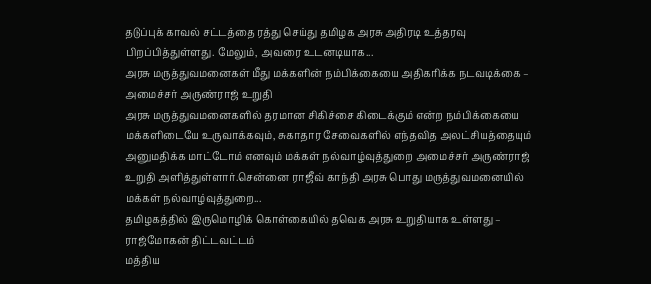தடுப்புக் காவல் சட்டத்தை ரத்து செய்து தமிழக அரசு அதிரடி உத்தரவு பிறப்பித்துள்ளது. மேலும், அவரை உடனடியாக...
அரசு மருத்துவமனைகள் மீது மக்களின் நம்பிக்கையை அதிகரிக்க நடவடிக்கை – அமைச்சர் அருண்ராஜ் உறுதி
அரசு மருத்துவமனைகளில் தரமான சிகிச்சை கிடைக்கும் என்ற நம்பிக்கையை மக்களிடையே உருவாக்கவும், சுகாதார சேவைகளில் எந்தவித அலட்சியத்தையும் அனுமதிக்க மாட்டோம் எனவும் மக்கள் நல்வாழ்வுத்துறை அமைச்சர் அருண்ராஜ் உறுதி அளித்துள்ளார்.சென்னை ராஜீவ் காந்தி அரசு பொது மருத்துவமனையில் மக்கள் நல்வாழ்வுத்துறை...
தமிழகத்தில் இருமொழிக் கொள்கையில் தவெக அரசு உறுதியாக உள்ளது – ராஜ்மோகன் திட்டவட்டம்
மத்திய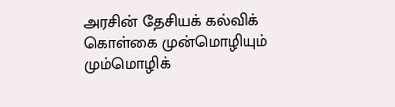அரசின் தேசியக் கல்விக் கொள்கை முன்மொழியும் மும்மொழிக்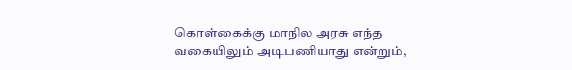கொள்கைக்கு மாநில அரசு எந்த வகையிலும் அடிபணியாது என்றும்,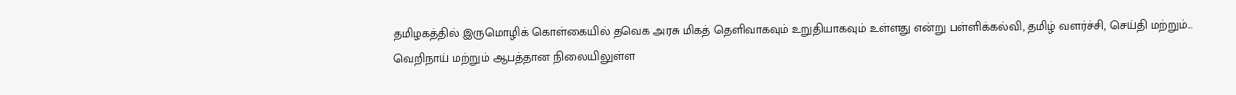தமிழகத்தில் இருமொழிக் கொள்கையில் தவெக அரசு மிகத் தெளிவாகவும் உறுதியாகவும் உள்ளது என்று பள்ளிக்கல்வி, தமிழ் வளர்ச்சி, செய்தி மற்றும்...
வெறிநாய் மற்றும் ஆபத்தான நிலையிலுள்ள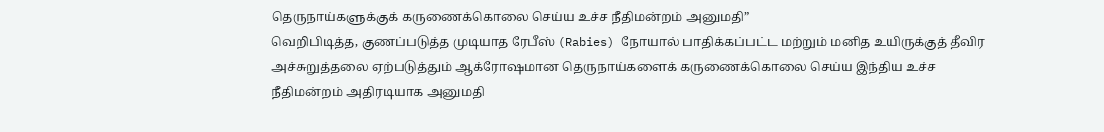தெருநாய்களுக்குக் கருணைக்கொலை செய்ய உச்ச நீதிமன்றம் அனுமதி”
வெறிபிடித்த, குணப்படுத்த முடியாத ரேபீஸ் (Rabies) நோயால் பாதிக்கப்பட்ட மற்றும் மனித உயிருக்குத் தீவிர அச்சுறுத்தலை ஏற்படுத்தும் ஆக்ரோஷமான தெருநாய்களைக் கருணைக்கொலை செய்ய இந்திய உச்ச நீதிமன்றம் அதிரடியாக அனுமதி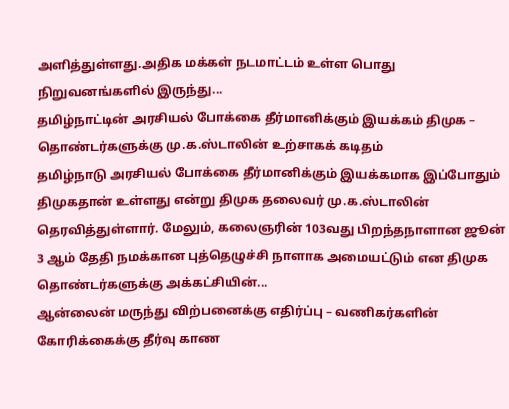அளித்துள்ளது.அதிக மக்கள் நடமாட்டம் உள்ள பொது நிறுவனங்களில் இருந்து...
தமிழ்நாட்டின் அரசியல் போக்கை தீர்மானிக்கும் இயக்கம் திமுக – தொண்டர்களுக்கு மு.க.ஸ்டாலின் உற்சாகக் கடிதம்
தமிழ்நாடு அரசியல் போக்கை தீர்மானிக்கும் இயக்கமாக இப்போதும் திமுகதான் உள்ளது என்று திமுக தலைவர் மு.க.ஸ்டாலின் தெரவித்துள்ளார். மேலும், கலைஞரின் 103வது பிறந்தநாளான ஜூன் 3 ஆம் தேதி நமக்கான புத்தெழுச்சி நாளாக அமையட்டும் என திமுக தொண்டர்களுக்கு அக்கட்சியின்...
ஆன்லைன் மருந்து விற்பனைக்கு எதிர்ப்பு – வணிகர்களின் கோரிக்கைக்கு தீர்வு காண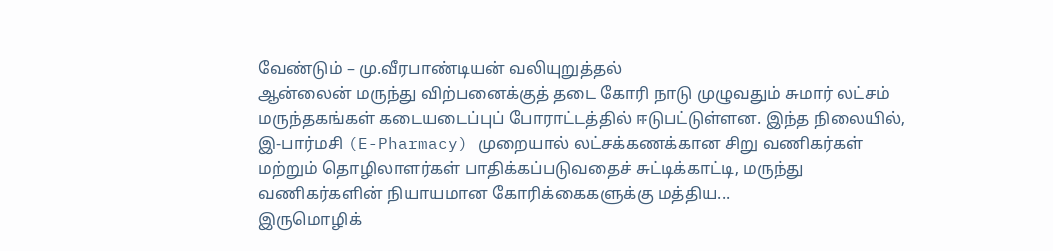வேண்டும் – மு.வீரபாண்டியன் வலியுறுத்தல்
ஆன்லைன் மருந்து விற்பனைக்குத் தடை கோரி நாடு முழுவதும் சுமார் லட்சம் மருந்தகங்கள் கடையடைப்புப் போராட்டத்தில் ஈடுபட்டுள்ளன. இந்த நிலையில், இ-பார்மசி (E-Pharmacy) முறையால் லட்சக்கணக்கான சிறு வணிகர்கள் மற்றும் தொழிலாளர்கள் பாதிக்கப்படுவதைச் சுட்டிக்காட்டி, மருந்து வணிகர்களின் நியாயமான கோரிக்கைகளுக்கு மத்திய...
இருமொழிக்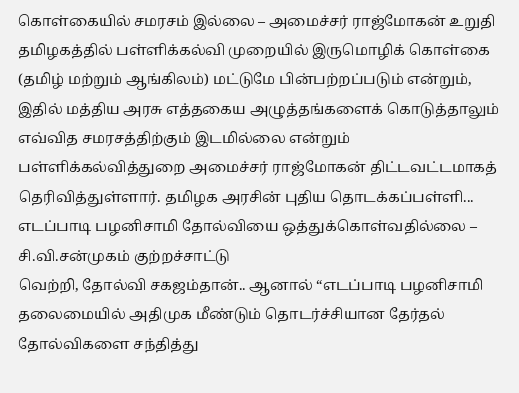கொள்கையில் சமரசம் இல்லை – அமைச்சர் ராஜ்மோகன் உறுதி
தமிழகத்தில் பள்ளிக்கல்வி முறையில் இருமொழிக் கொள்கை (தமிழ் மற்றும் ஆங்கிலம்) மட்டுமே பின்பற்றப்படும் என்றும், இதில் மத்திய அரசு எத்தகைய அழுத்தங்களைக் கொடுத்தாலும் எவ்வித சமரசத்திற்கும் இடமில்லை என்றும் பள்ளிக்கல்வித்துறை அமைச்சர் ராஜ்மோகன் திட்டவட்டமாகத் தெரிவித்துள்ளார். தமிழக அரசின் புதிய தொடக்கப்பள்ளி...
எடப்பாடி பழனிசாமி தோல்வியை ஒத்துக்கொள்வதில்லை – சி.வி.சன்முகம் குற்றச்சாட்டு
வெற்றி, தோல்வி சகஜம்தான்.. ஆனால் “எடப்பாடி பழனிசாமி தலைமையில் அதிமுக மீண்டும் தொடர்ச்சியான தேர்தல் தோல்விகளை சந்தித்து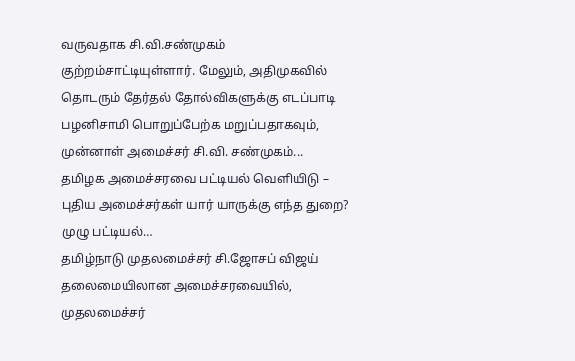வருவதாக சி.வி.சண்முகம் குற்றம்சாட்டியுள்ளார். மேலும், அதிமுகவில் தொடரும் தேர்தல் தோல்விகளுக்கு எடப்பாடி பழனிசாமி பொறுப்பேற்க மறுப்பதாகவும், முன்னாள் அமைச்சர் சி.வி. சண்முகம்...
தமிழக அமைச்சரவை பட்டியல் வெளியிடு – புதிய அமைச்சர்கள் யார் யாருக்கு எந்த துறை? முழு பட்டியல்…
தமிழ்நாடு முதலமைச்சர் சி.ஜோசப் விஜய் தலைமையிலான அமைச்சரவையில், முதலமைச்சர்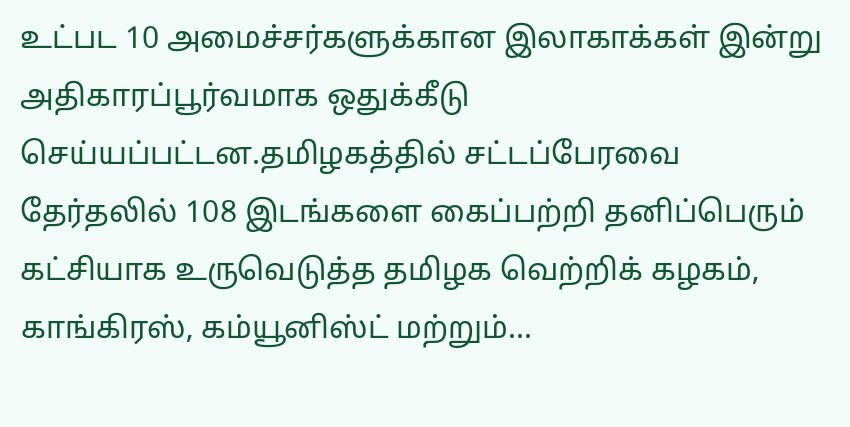உட்பட 10 அமைச்சர்களுக்கான இலாகாக்கள் இன்று அதிகாரப்பூர்வமாக ஒதுக்கீடு செய்யப்பட்டன.தமிழகத்தில் சட்டப்பேரவை தேர்தலில் 108 இடங்களை கைப்பற்றி தனிப்பெரும் கட்சியாக உருவெடுத்த தமிழக வெற்றிக் கழகம், காங்கிரஸ், கம்யூனிஸ்ட் மற்றும்...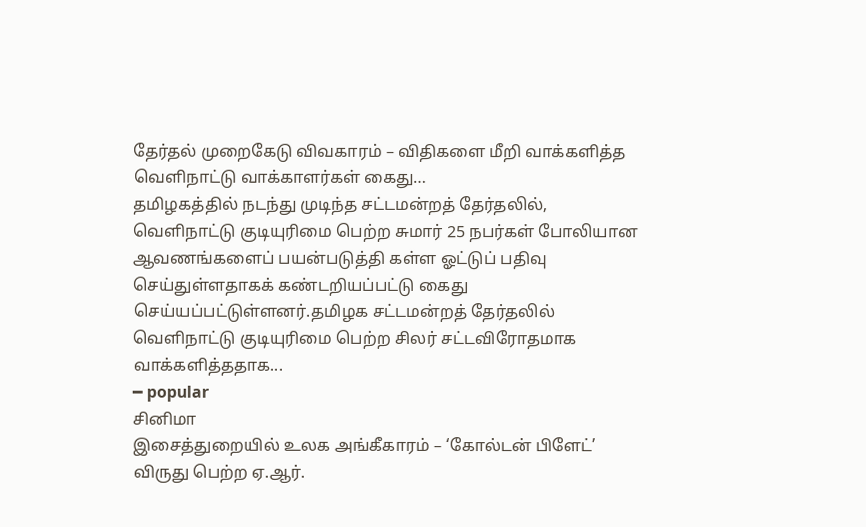தேர்தல் முறைகேடு விவகாரம் – விதிகளை மீறி வாக்களித்த வெளிநாட்டு வாக்காளர்கள் கைது…
தமிழகத்தில் நடந்து முடிந்த சட்டமன்றத் தேர்தலில், வெளிநாட்டு குடியுரிமை பெற்ற சுமார் 25 நபர்கள் போலியான ஆவணங்களைப் பயன்படுத்தி கள்ள ஓட்டுப் பதிவு செய்துள்ளதாகக் கண்டறியப்பட்டு கைது செய்யப்பட்டுள்ளனர்.தமிழக சட்டமன்றத் தேர்தலில் வெளிநாட்டு குடியுரிமை பெற்ற சிலர் சட்டவிரோதமாக வாக்களித்ததாக...
━ popular
சினிமா
இசைத்துறையில் உலக அங்கீகாரம் – ‘கோல்டன் பிளேட்’ விருது பெற்ற ஏ.ஆர்.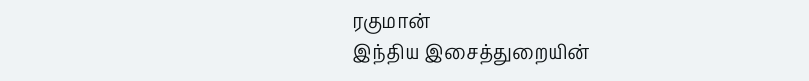ரகுமான்
இந்திய இசைத்துறையின்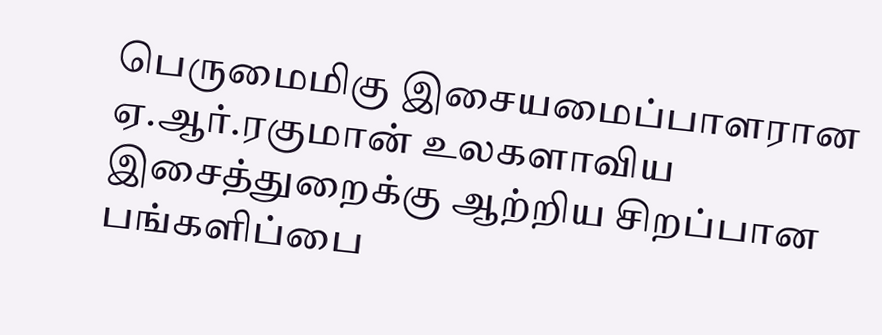பெருமைமிகு இசையமைப்பாளரான ஏ.ஆர்.ரகுமான் உலகளாவிய இசைத்துறைக்கு ஆற்றிய சிறப்பான பங்களிப்பை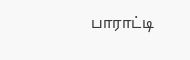பாராட்டி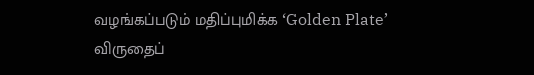வழங்கப்படும் மதிப்புமிக்க ‘Golden Plate’ விருதைப்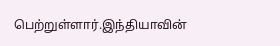பெற்றுள்ளார்.இந்தியாவின்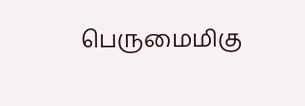பெருமைமிகு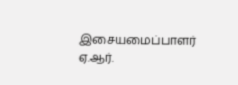இசையமைப்பாளர் ஏ.ஆர்.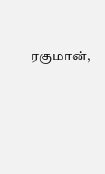ரகுமான்,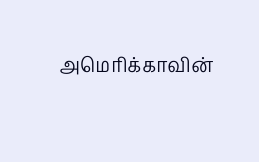அமெரிக்காவின்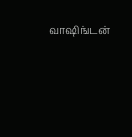வாஷிங்டன்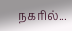நகரில்...